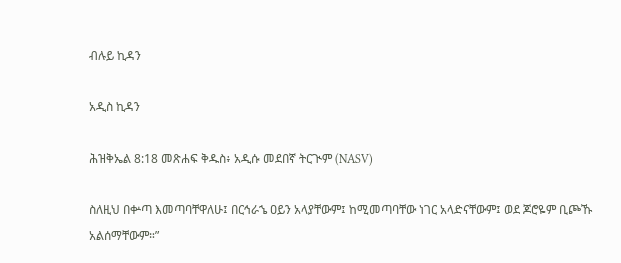ብሉይ ኪዳን

አዲስ ኪዳን

ሕዝቅኤል 8:18 መጽሐፍ ቅዱስ፥ አዲሱ መደበኛ ትርጒም (NASV)

ስለዚህ በቍጣ እመጣባቸዋለሁ፤ በርኅራኄ ዐይን አላያቸውም፤ ከሚመጣባቸው ነገር አላድናቸውም፤ ወደ ጆሮዬም ቢጮኹ አልሰማቸውም።”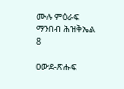ሙሉ ምዕራፍ ማንበብ ሕዝቅኤል 8

ዐውደ-ጽሑፍ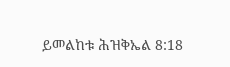ይመልከቱ ሕዝቅኤል 8:18